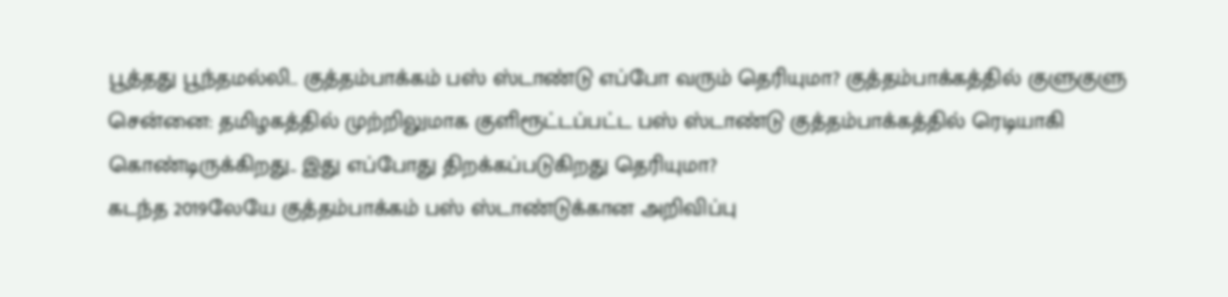பூத்தது பூந்தமல்லி.. குத்தம்பாக்கம் பஸ் ஸ்டாண்டு எப்போ வரும் தெரியுமா? குத்தம்பாக்கத்தில் குளுகுளு
சென்னை: தமிழகத்தில் முற்றிலுமாக குளிரூட்டப்பட்ட பஸ் ஸ்டாண்டு குத்தம்பாக்கத்தில் ரெடியாகி கொண்டிருக்கிறது.. இது எப்போது திறக்கப்படுகிறது தெரியுமா?
கடந்த 2019லேயே குத்தம்பாக்கம் பஸ் ஸ்டாண்டுக்கான அறிவிப்பு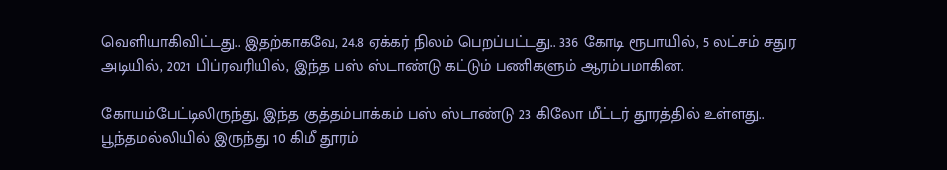வெளியாகிவிட்டது.. இதற்காகவே, 24.8 ஏக்கர் நிலம் பெறப்பட்டது.. 336 கோடி ரூபாயில், 5 லட்சம் சதுர அடியில், 2021 பிப்ரவரியில், இந்த பஸ் ஸ்டாண்டு கட்டும் பணிகளும் ஆரம்பமாகின.

கோயம்பேட்டிலிருந்து, இந்த குத்தம்பாக்கம் பஸ் ஸ்டாண்டு 23 கிலோ மீட்டர் தூரத்தில் உள்ளது.. பூந்தமல்லியில் இருந்து 10 கிமீ தூரம்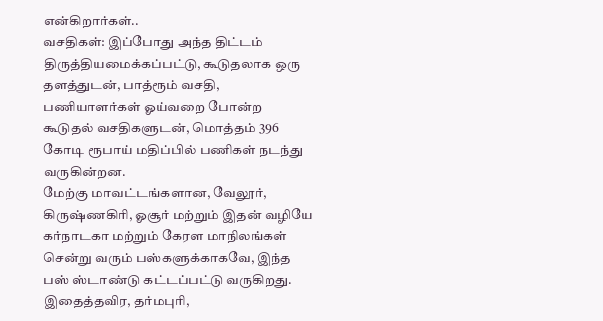என்கிறார்கள்..
வசதிகள்: இப்போது அந்த திட்டம் திருத்தியமைக்கப்பட்டு, கூடுதலாக ஒரு தளத்துடன், பாத்ரூம் வசதி, பணியாளர்கள் ஓய்வறை போன்ற கூடுதல் வசதிகளுடன், மொத்தம் 396 கோடி ரூபாய் மதிப்பில் பணிகள் நடந்து வருகின்றன.
மேற்கு மாவட்டங்களான, வேலூர், கிருஷ்ணகிரி, ஓசூர் மற்றும் இதன் வழியே கர்நாடகா மற்றும் கேரள மாநிலங்கள் சென்று வரும் பஸ்களுக்காகவே, இந்த பஸ் ஸ்டாண்டு கட்டப்பட்டு வருகிறது.
இதைத்தவிர, தர்மபுரி,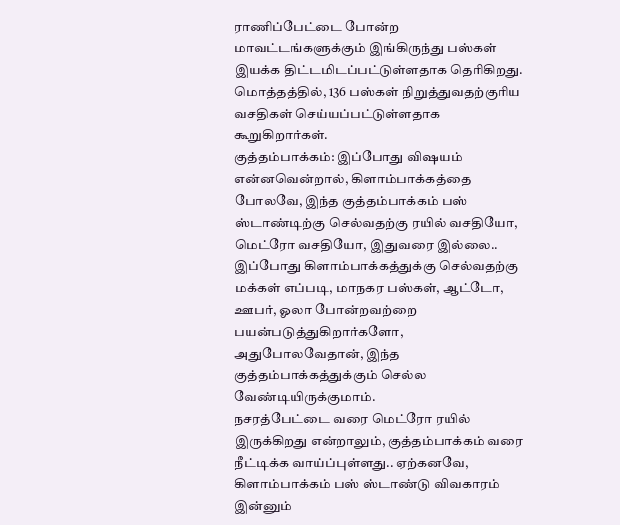ராணிப்பேட்டை போன்ற மாவட்டங்களுக்கும் இங்கிருந்து பஸ்கள் இயக்க திட்டமிடப்பட்டுள்ளதாக தெரிகிறது. மொத்தத்தில், 136 பஸ்கள் நிறுத்துவதற்குரிய வசதிகள் செய்யப்பட்டுள்ளதாக கூறுகிறார்கள்.
குத்தம்பாக்கம்: இப்போது விஷயம் என்னவென்றால், கிளாம்பாக்கத்தை போலவே, இந்த குத்தம்பாக்கம் பஸ் ஸ்டாண்டிற்கு செல்வதற்கு ரயில் வசதியோ, மெட்ரோ வசதியோ, இதுவரை இல்லை.. இப்போது கிளாம்பாக்கத்துக்கு செல்வதற்கு மக்கள் எப்படி, மாநகர பஸ்கள், ஆட்டோ, ஊபர், ஓலா போன்றவற்றை பயன்படுத்துகிறார்களோ, அதுபோலவேதான், இந்த குத்தம்பாக்கத்துக்கும் செல்ல வேண்டியிருக்குமாம்.
நசரத்பேட்டை வரை மெட்ரோ ரயில் இருக்கிறது என்றாலும், குத்தம்பாக்கம் வரை நீட்டிக்க வாய்ப்புள்ளது.. ஏற்கனவே, கிளாம்பாக்கம் பஸ் ஸ்டாண்டு விவகாரம் இன்னும்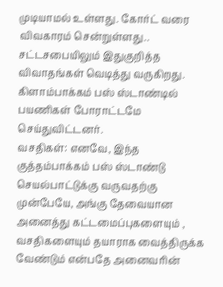முடியாமல் உள்ளது. கோர்ட் வரை விவகாரம் சென்றுள்ளது.. சட்டசபையிலும் இதுகுறித்த விவாதங்கள் வெடித்து வருகிறது. கிளாம்பாக்கம் பஸ் ஸ்டாண்டில் பயணிகள் போராட்டமே செய்துவிட்டனர்.
வசதிகள்: எனவே, இந்த குத்தம்பாக்கம் பஸ் ஸ்டாண்டு செயல்பாட்டுக்கு வருவதற்கு முன்பேயே, அங்கு தேவையான அனைத்து கட்டமைப்புகளையும் , வசதிகளையும் தயாராக வைத்திருக்க வேண்டும் என்பதே அனைவரின்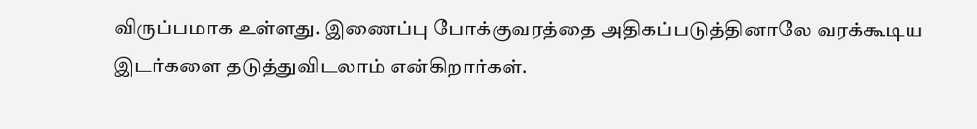விருப்பமாக உள்ளது. இணைப்பு போக்குவரத்தை அதிகப்படுத்தினாலே வரக்கூடிய இடர்களை தடுத்துவிடலாம் என்கிறார்கள்.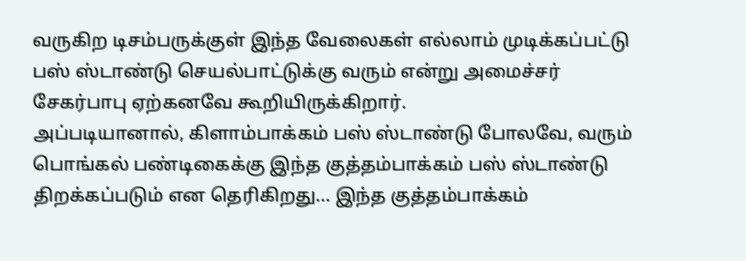வருகிற டிசம்பருக்குள் இந்த வேலைகள் எல்லாம் முடிக்கப்பட்டு பஸ் ஸ்டாண்டு செயல்பாட்டுக்கு வரும் என்று அமைச்சர் சேகர்பாபு ஏற்கனவே கூறியிருக்கிறார்.
அப்படியானால், கிளாம்பாக்கம் பஸ் ஸ்டாண்டு போலவே, வரும் பொங்கல் பண்டிகைக்கு இந்த குத்தம்பாக்கம் பஸ் ஸ்டாண்டு திறக்கப்படும் என தெரிகிறது... இந்த குத்தம்பாக்கம்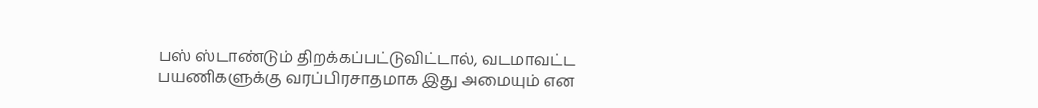பஸ் ஸ்டாண்டும் திறக்கப்பட்டுவிட்டால், வடமாவட்ட பயணிகளுக்கு வரப்பிரசாதமாக இது அமையும் என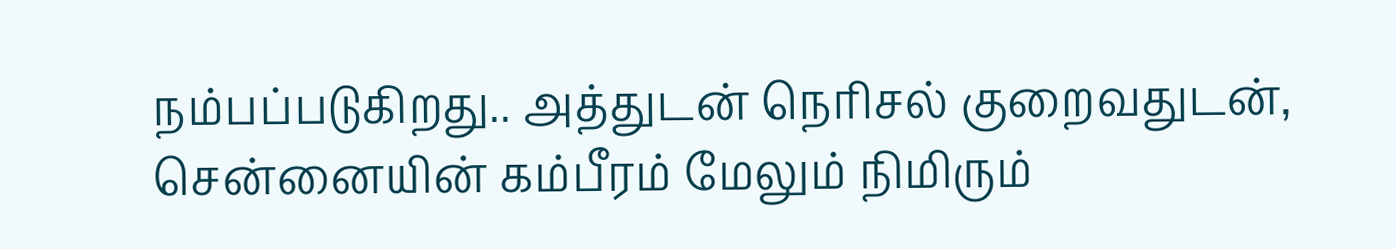நம்பப்படுகிறது.. அத்துடன் நெரிசல் குறைவதுடன், சென்னையின் கம்பீரம் மேலும் நிமிரும்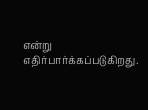என்று எதிர்பார்க்கப்படுகிறது.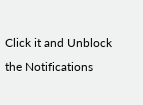Click it and Unblock the Notifications